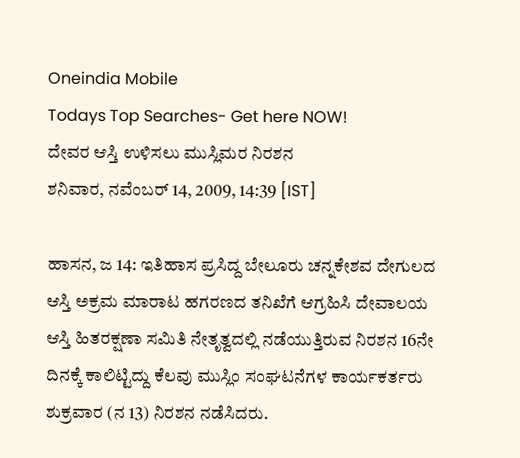Oneindia Mobile
Todays Top Searches- Get here NOW!
ದೇವರ ಆಸ್ತಿ ಉಳಿಸಲು ಮುಸ್ಲಿಮರ ನಿರಶನ
ಶನಿವಾರ, ನವೆಂಬರ್ 14, 2009, 14:39 [IST]

ಹಾಸನ, ಜ 14: ಇತಿಹಾಸ ಪ್ರಸಿದ್ದ ಬೇಲೂರು ಚನ್ನಕೇಶವ ದೇಗುಲದ ಆಸ್ತಿ ಅಕ್ರಮ ಮಾರಾಟ ಹಗರಣದ ತನಿಖೆಗೆ ಆಗ್ರಹಿಸಿ ದೇವಾಲಯ ಆಸ್ತಿ ಹಿತರಕ್ಷಣಾ ಸಮಿತಿ ನೇತೃತ್ವದಲ್ಲಿ ನಡೆಯುತ್ತಿರುವ ನಿರಶನ 16ನೇ ದಿನಕ್ಕೆ ಕಾಲಿಟ್ಟಿದ್ದು ಕೆಲವು ಮುಸ್ಲಿಂ ಸಂಘಟನೆಗಳ ಕಾರ್ಯಕರ್ತರು ಶುಕ್ರವಾರ (ನ 13) ನಿರಶನ ನಡೆಸಿದರು.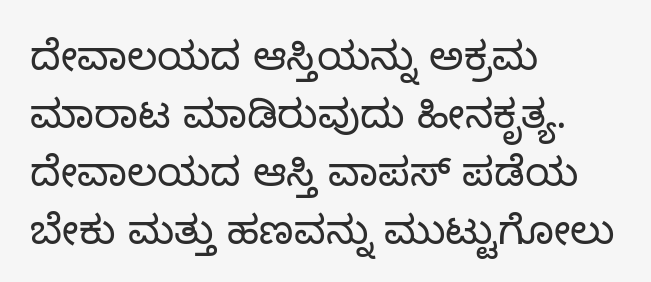ದೇವಾಲಯದ ಆಸ್ತಿಯನ್ನು ಅಕ್ರಮ ಮಾರಾಟ ಮಾಡಿರುವುದು ಹೀನಕೃತ್ಯ. ದೇವಾಲಯದ ಆಸ್ತಿ ವಾಪಸ್ ಪಡೆಯ ಬೇಕು ಮತ್ತು ಹಣವನ್ನು ಮುಟ್ಟುಗೋಲು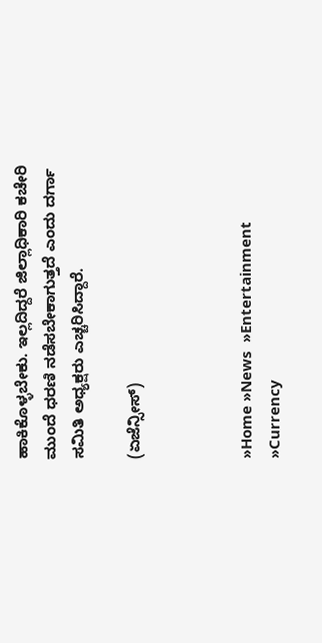ಹಾಕಿಕೊಳ್ಳಬೇಕು. ಇಲ್ಲದಿದ್ದರೆ ಜಿಲ್ಲಾಧಿಕಾರಿ ಕಚೇರಿ ಮುಂದೆ ಧರಣಿ ನಡೆಸಬೇಕಾಗುತ್ತದೆ ಎಂದು ದರ್ಗಾ ಸಮಿತಿ ಅಧ್ಯಕ್ಷರು ಎಚ್ಚರಿಸಿದ್ದಾರೆ.

(ಏಜೆನ್ಸೀಸ್)



»Home »News  »Entertainment  »Currency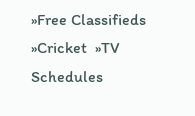»Free Classifieds  »Cricket  »TV Schedules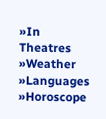»In Theatres  »Weather  »Languages  »Horoscope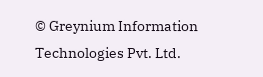© Greynium Information Technologies Pvt. Ltd.